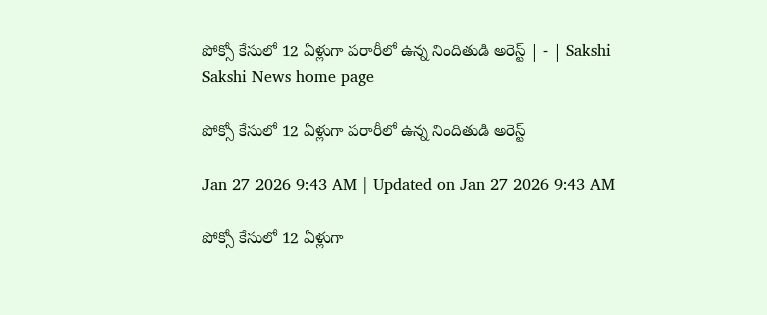పోక్సో కేసులో 12 ఏళ్లుగా పరారీలో ఉన్న నిందితుడి అరెస్ట్‌ | - | Sakshi
Sakshi News home page

పోక్సో కేసులో 12 ఏళ్లుగా పరారీలో ఉన్న నిందితుడి అరెస్ట్‌

Jan 27 2026 9:43 AM | Updated on Jan 27 2026 9:43 AM

పోక్సో కేసులో 12 ఏళ్లుగా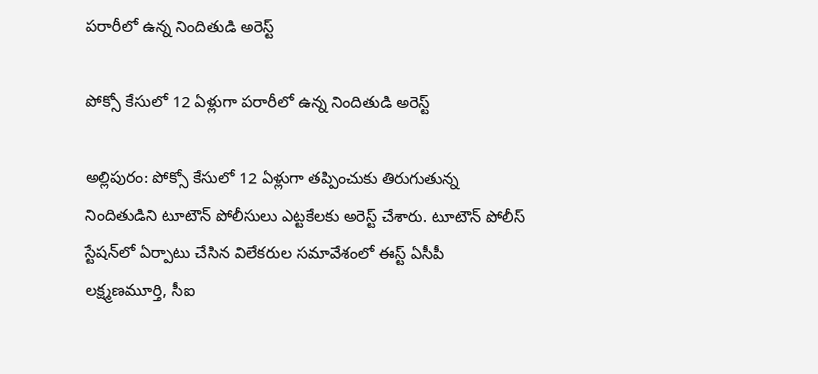పరారీలో ఉన్న నిందితుడి అరెస్ట్

పోక్సో కేసులో 12 ఏళ్లుగా పరారీలో ఉన్న నిందితుడి అరెస్ట్

అల్లిపురం: పోక్సో కేసులో 12 ఏళ్లుగా తప్పించుకు తిరుగుతున్న నిందితుడిని టూటౌన్‌ పోలీసులు ఎట్టకేలకు అరెస్ట్‌ చేశారు. టూటౌన్‌ పోలీస్‌ స్టేషన్‌లో ఏర్పాటు చేసిన విలేకరుల సమావేశంలో ఈస్ట్‌ ఏసీపీ లక్ష్మణమూర్తి, సీఐ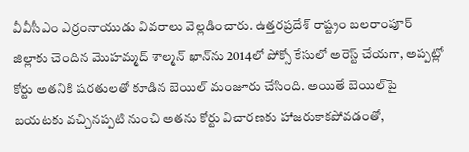వీవీసీఎం ఎర్రంనాయుడు వివరాలు వెల్లడించారు. ఉత్తరప్రదేశ్‌ రాష్ట్రం బలరాంపూర్‌ జిల్లాకు చెందిన మొహమ్మద్‌ శాల్మన్‌ ఖాన్‌ను 2014లో పోక్సో కేసులో అరెస్ట్‌ చేయగా, అప్పట్లో కోర్టు అతనికి షరతులతో కూడిన బెయిల్‌ మంజూరు చేసింది. అయితే బెయిల్‌పై బయటకు వచ్చినప్పటి నుంచి అతను కోర్టు విచారణకు హాజరుకాకపోవడంతో,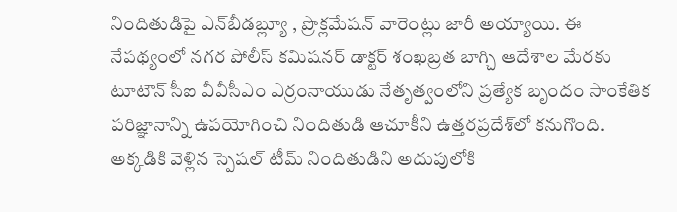నిందితుడిపై ఎన్‌బీడబ్ల్యూ , ప్రొక్లమేషన్‌ వారెంట్లు జారీ అయ్యాయి. ఈ నేపథ్యంలో నగర పోలీస్‌ కమిషనర్‌ డాక్టర్‌ శంఖబ్రత బాగ్చి ఆదేశాల మేరకు టూటౌన్‌ సీఐ వీవీసీఎం ఎర్రంనాయుడు నేతృత్వంలోని ప్రత్యేక బృందం సాంకేతిక పరిజ్ఞానాన్ని ఉపయోగించి నిందితుడి ఆచూకీని ఉత్తరప్రదేశ్‌లో కనుగొంది. అక్కడికి వెళ్లిన స్పెషల్‌ టీమ్‌ నిందితుడిని అదుపులోకి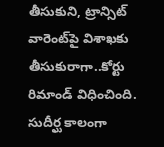తీసుకుని, ట్రాన్సిట్‌ వారెంట్‌పై విశాఖకు తీసుకురాగా..కోర్టు రిమాండ్‌ విధించింది. సుదీర్ఘ కాలంగా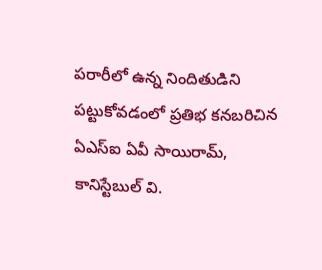పరారీలో ఉన్న నిందితుడిని పట్టుకోవడంలో ప్రతిభ కనబరిచిన ఏఎస్‌ఐ ఏవీ సాయిరామ్‌, కానిస్టేబుల్‌ వి.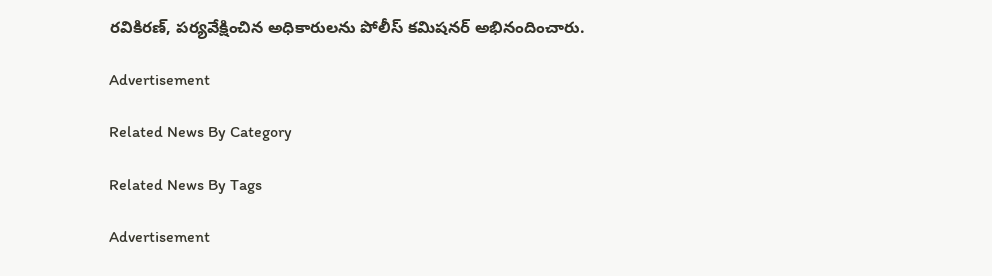రవికిరణ్‌, పర్యవేక్షించిన అధికారులను పోలీస్‌ కమిషనర్‌ అభినందించారు.

Advertisement

Related News By Category

Related News By Tags

Advertisement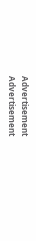Advertisement
Advertisement